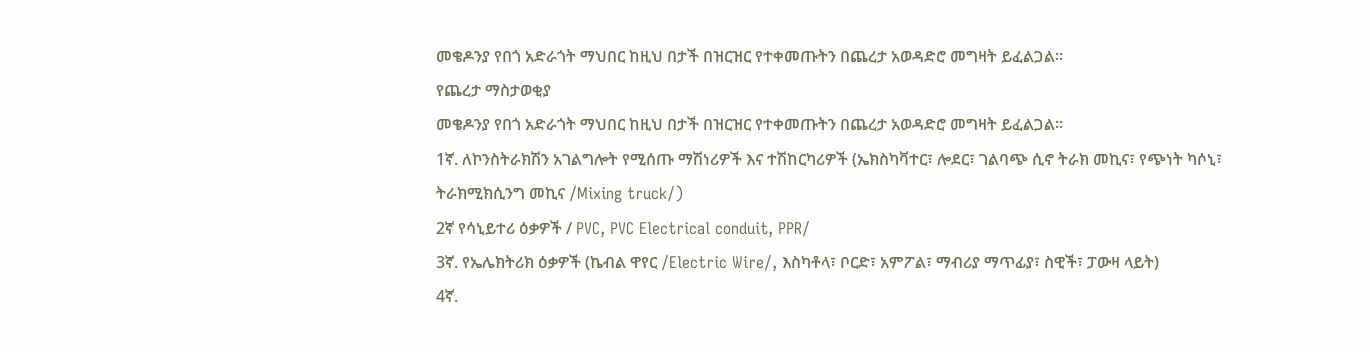መቄዶንያ የበጎ አድራጎት ማህበር ከዚህ በታች በዝርዝር የተቀመጡትን በጨረታ አወዳድሮ መግዛት ይፈልጋል፡፡
የጨረታ ማስታወቂያ
መቄዶንያ የበጎ አድራጎት ማህበር ከዚህ በታች በዝርዝር የተቀመጡትን በጨረታ አወዳድሮ መግዛት ይፈልጋል፡፡
1ኛ. ለኮንስትራክሽን አገልግሎት የሚሰጡ ማሽነሪዎች እና ተሽከርካሪዎች (ኤክስካቫተር፣ ሎደር፣ ገልባጭ ሲኖ ትራክ መኪና፣ የጭነት ካሶኒ፣ ትራክሚክሲንግ መኪና /Mixing truck/)
2ኛ የሳኒይተሪ ዕቃዎች / PVC, PVC Electrical conduit, PPR/
3ኛ. የኤሌክትሪክ ዕቃዎች (ኬብል ዋየር /Electric Wire/, እስካቶላ፣ ቦርድ፣ አምፖል፣ ማብሪያ ማጥፊያ፣ ስዊች፣ ፓውዛ ላይት)
4ኛ.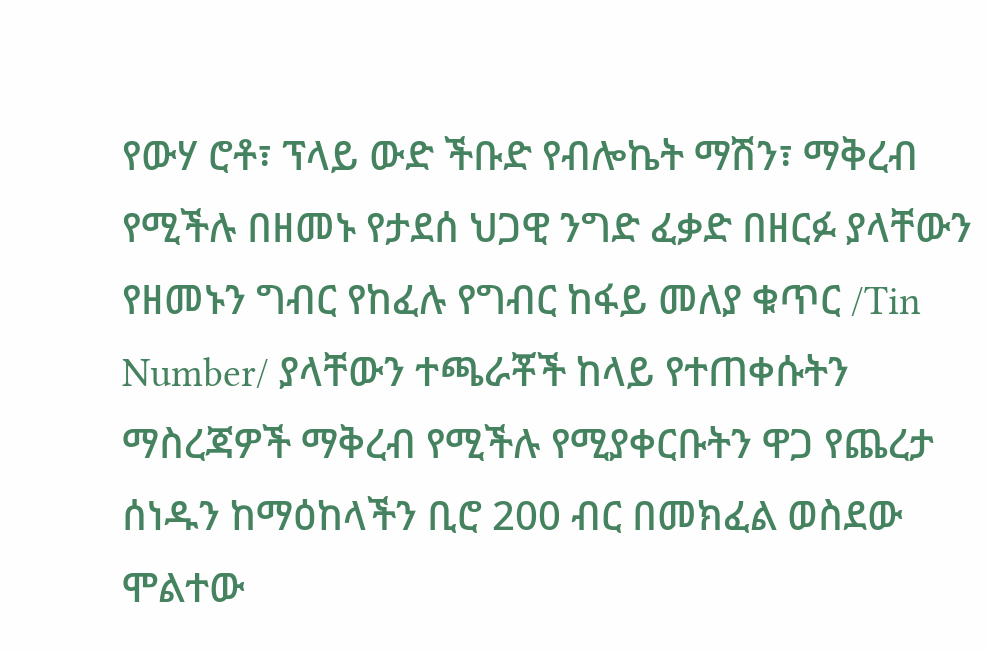የውሃ ሮቶ፣ ፕላይ ውድ ችቡድ የብሎኬት ማሽን፣ ማቅረብ የሚችሉ በዘመኑ የታደሰ ህጋዊ ንግድ ፈቃድ በዘርፉ ያላቸውን የዘመኑን ግብር የከፈሉ የግብር ከፋይ መለያ ቁጥር /Tin Number/ ያላቸውን ተጫራቾች ከላይ የተጠቀሱትን ማስረጃዎች ማቅረብ የሚችሉ የሚያቀርቡትን ዋጋ የጨረታ ሰነዱን ከማዕከላችን ቢሮ 200 ብር በመክፈል ወስደው ሞልተው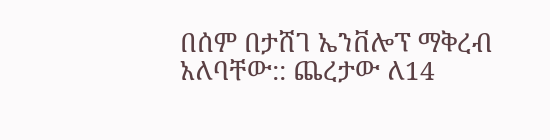በሰም በታሸገ ኤንቨሎፕ ማቅረብ አለባቸው:: ጨረታው ለ14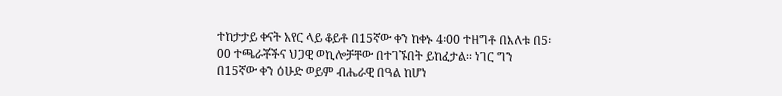ተከታታይ ቀናት አየር ላይ ቆይቶ በ15ኛው ቀን ከቀኑ 4፡00 ተዘግቶ በእለቱ በ5፡00 ተጫራቾችና ህጋዊ ወኪሎቻቸው በተገኙበት ይከፈታል፡፡ ነገር ግን በ15ኛው ቀን ዕሁድ ወይም ብሔራዊ በዓል ከሆነ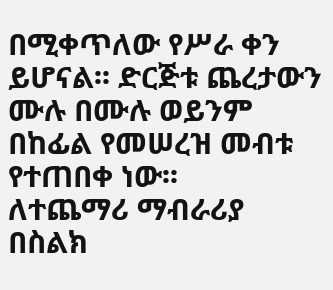በሚቀጥለው የሥራ ቀን ይሆናል፡፡ ድርጅቱ ጨረታውን ሙሉ በሙሉ ወይንም በከፊል የመሠረዝ መብቱ የተጠበቀ ነው፡፡
ለተጨማሪ ማብራሪያ በስልክ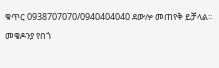ቁጥር 0938707070/0940404040 ደውሎ መጠየቅ ይቻላል፡፡
መቄዶንያ የበጎ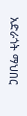አድራጎት ማህበር